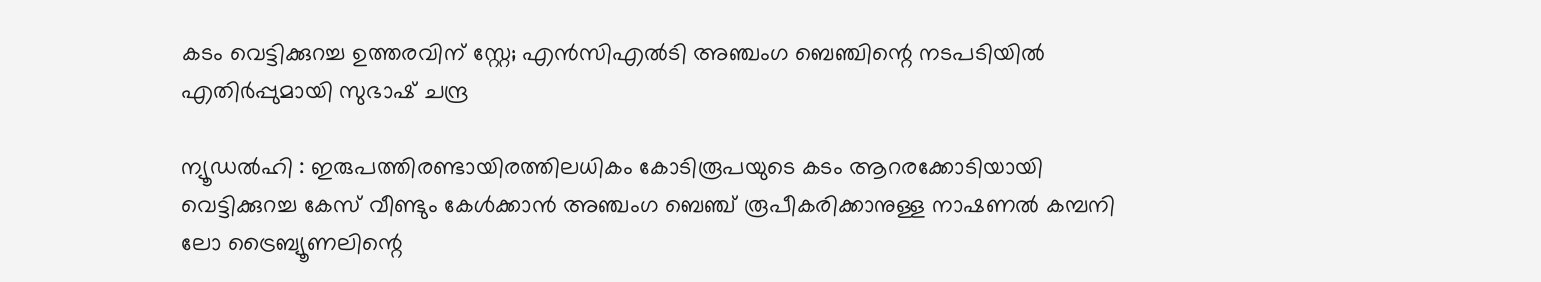കടം വെട്ടിക്കുറച്ച ഉത്തരവിന് സ്റ്റേ; എൻസിഎൽടി അഞ്ചംഗ ബെഞ്ചിന്റെ നടപടിയിൽ എതിർപ്പുമായി സുഭാഷ് ചന്ദ്ര

ന്യൂഡൽഹി : ഇരുപത്തിരണ്ടായിരത്തിലധികം കോടിരൂപയുടെ കടം ആറരക്കോടിയായി വെട്ടിക്കുറച്ച കേസ് വീണ്ടും കേൾക്കാൻ അഞ്ചംഗ ബെഞ്ച് രൂപീകരിക്കാനുള്ള നാഷണൽ കമ്പനി ലോ ട്രൈബ്യൂണലിന്റെ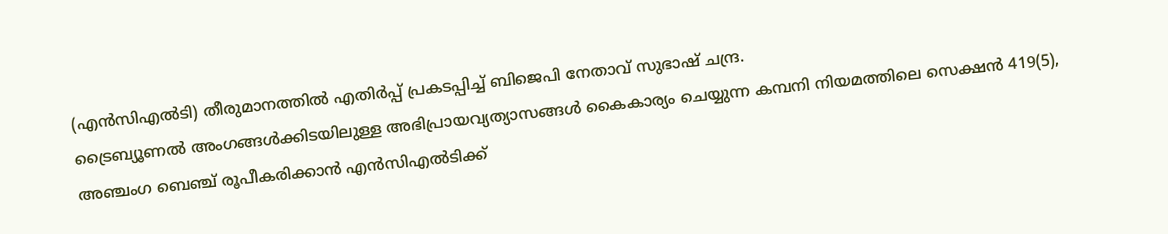(എൻസിഎൽടി) തീരുമാനത്തിൽ എതിർപ്പ് പ്രകടപ്പിച്ച് ബിജെപി നേതാവ് സുഭാഷ് ചന്ദ്ര.
ട്രൈബ്യൂണൽ അംഗങ്ങൾക്കിടയിലുള്ള അഭിപ്രായവ്യത്യാസങ്ങൾ കൈകാര്യം ചെയ്യുന്ന കമ്പനി നിയമത്തിലെ സെക്ഷൻ 419(5), അഞ്ചംഗ ബെഞ്ച് രൂപീകരിക്കാൻ എൻസിഎൽടിക്ക്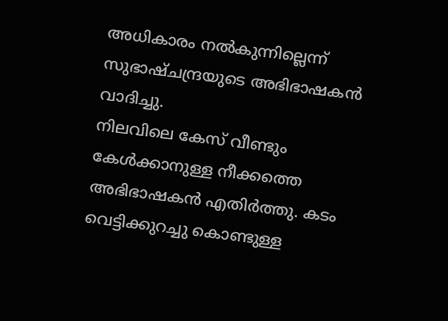അധികാരം നൽകുന്നില്ലെന്ന് സുഭാഷ്ചന്ദ്രയുടെ അഭിഭാഷകൻ വാദിച്ചു.
നിലവിലെ കേസ് വീണ്ടും കേൾക്കാനുള്ള നീക്കത്തെ അഭിഭാഷകൻ എതിർത്തു. കടം വെട്ടിക്കുറച്ചു കൊണ്ടുള്ള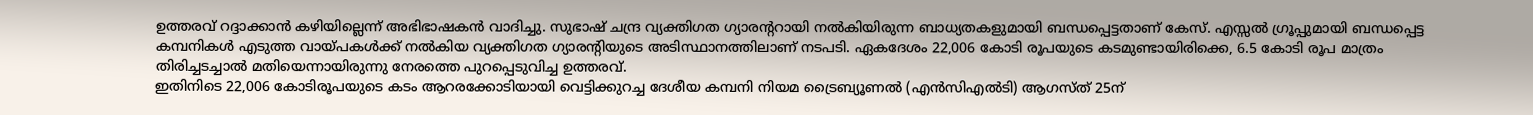ഉത്തരവ് റദ്ദാക്കാൻ കഴിയില്ലെന്ന് അഭിഭാഷകൻ വാദിച്ചു. സുഭാഷ് ചന്ദ്ര വ്യക്തിഗത ഗ്യാരന്ററായി നൽകിയിരുന്ന ബാധ്യതകളുമായി ബന്ധപ്പെട്ടതാണ് കേസ്. എസ്സൽ ഗ്രൂപ്പുമായി ബന്ധപ്പെട്ട കമ്പനികൾ എടുത്ത വായ്പകൾക്ക് നൽകിയ വ്യക്തിഗത ഗ്യാരന്റിയുടെ അടിസ്ഥാനത്തിലാണ് നടപടി. ഏകദേശം 22,006 കോടി രൂപയുടെ കടമുണ്ടായിരിക്കെ, 6.5 കോടി രൂപ മാത്രം തിരിച്ചടച്ചാൽ മതിയെന്നായിരുന്നു നേരത്തെ പുറപ്പെടുവിച്ച ഉത്തരവ്.
ഇതിനിടെ 22,006 കോടിരൂപയുടെ കടം ആറരക്കോടിയായി വെട്ടിക്കുറച്ച ദേശീയ കമ്പനി നിയമ ട്രൈബ്യൂണൽ (എൻസിഎൽടി) ആഗസ്ത് 25ന്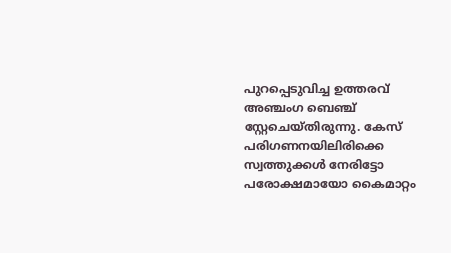പുറപ്പെടുവിച്ച ഉത്തരവ് അഞ്ചംഗ ബെഞ്ച് സ്റ്റേചെയ്തിരുന്നു. കേസ് പരിഗണനയിലിരിക്കെ സ്വത്തുക്കൾ നേരിട്ടോ പരോക്ഷമായോ കൈമാറ്റം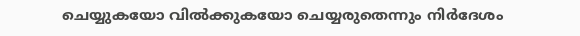ചെയ്യുകയോ വിൽക്കുകയോ ചെയ്യരുതെന്നും നിർദേശം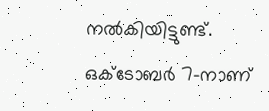നൽകിയിട്ടുണ്ട്. ഒക്ടോബർ 7-നാണ്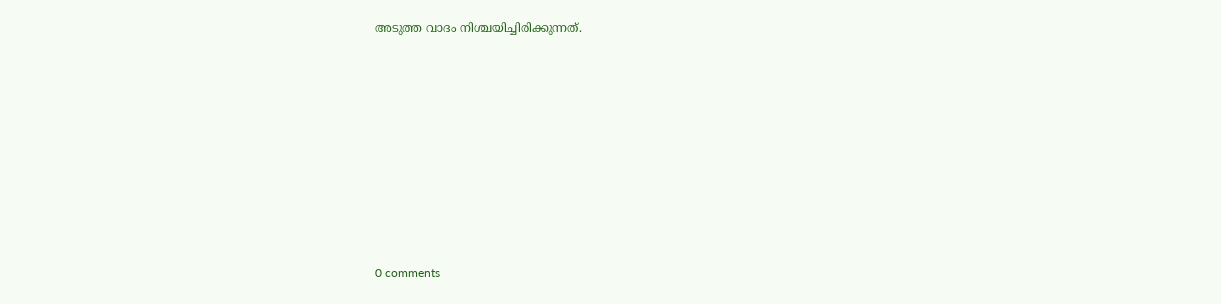അടുത്ത വാദം നിശ്ചയിച്ചിരിക്കുന്നത്.









0 comments